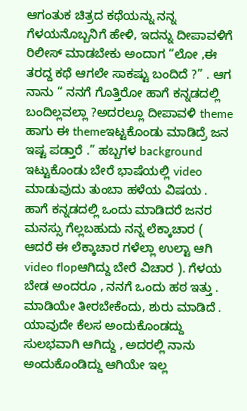ಆಗಂತುಕ ಚಿತ್ರದ ಕಥೆಯನ್ನು ನನ್ನ ಗೆಳಯನೊಬ್ಬನಿಗೆ ಹೇಳಿ, ಇದನ್ನು ದೀಪಾವಳಿಗೆ ರಿಲೀಸ್ ಮಾಡಬೇಕು ಅಂದಾಗ “ಲೋ ,ಈ ತರದ್ದ ಕಥೆ ಆಗಲೇ ಸಾಕಷ್ಟು ಬಂದಿದೆ ?” . ಆಗ ನಾನು “ ನನಗೆ ಗೊತ್ತಿರೋ ಹಾಗೆ ಕನ್ನಡದಲ್ಲಿ ಬಂದಿಲ್ಲವಲ್ಲಾ ?ಅದರಲ್ಲೂ ದೀಪಾವಳಿ theme ಹಾಗು ಈ themeಇಟ್ಟಕೊಂಡು ಮಾಡಿದ್ರೆ ಜನ ಇಷ್ಟ ಪಡ್ತಾರೆ .” ಹಬ್ಬಗಳ background ಇಟ್ಟುಕೊಂಡು ಬೇರೆ ಭಾಷೆಯಲ್ಲಿ video ಮಾಡುವುದು ತುಂಬಾ ಹಳೆಯ ವಿಷಯ . ಹಾಗೆ ಕನ್ನಡದಲ್ಲಿ ಒಂದು ಮಾಡಿದರೆ ಜನರ ಮನಸ್ಸು ಗೆಲ್ಲಬಹುದು ನನ್ನ ಲೆಕ್ಕಾಚಾರ ( ಆದರೆ ಈ ಲೆಕ್ಕಾಚಾರ ಗಳೆಲ್ಲಾ ಉಲ್ಟಾ ಆಗಿ video flopಆಗಿದ್ದು ಬೇರೆ ವಿಚಾರ ). ಗೆಳಯ ಬೇಡ ಅಂದರೂ , ನನಗೆ ಒಂದು ಹಠ ಇತ್ತು . ಮಾಡಿಯೇ ತೀರಬೇಕೆಂದು, ಶುರು ಮಾಡಿದೆ .
ಯಾವುದೇ ಕೆಲಸ ಅಂದುಕೊಂಡದ್ದು ಸುಲಭವಾಗಿ ಆಗಿದ್ದು , ಅದರಲ್ಲಿ ನಾನು ಅಂದುಕೊಂಡಿದ್ದು ಆಗಿಯೇ ಇಲ್ಲ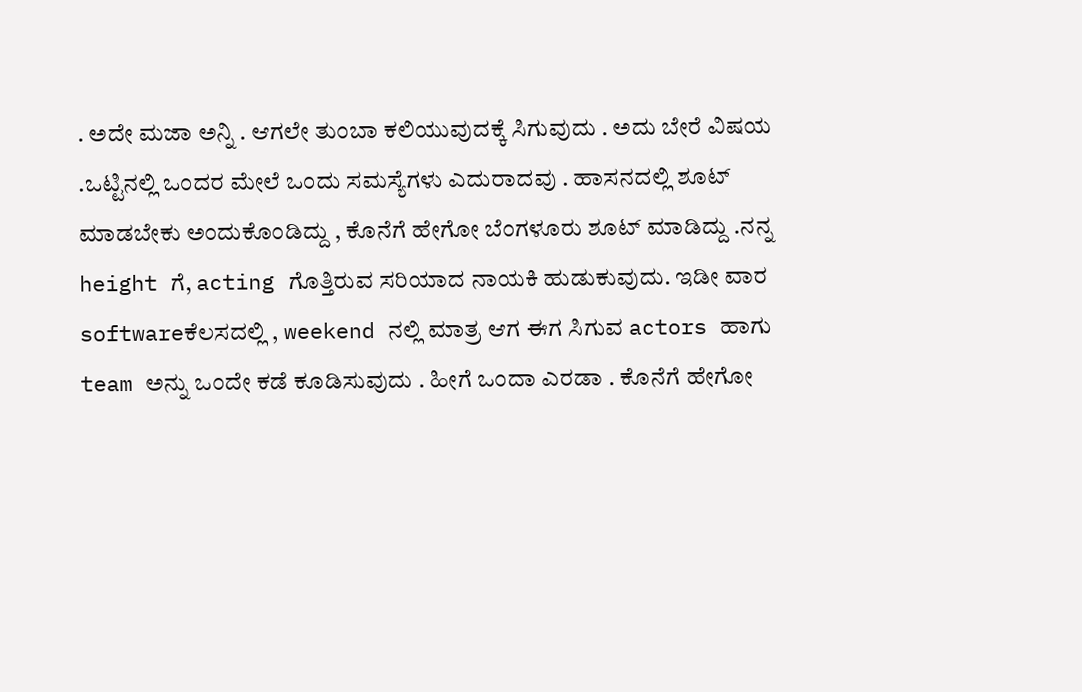. ಅದೇ ಮಜಾ ಅನ್ನಿ . ಆಗಲೇ ತುಂಬಾ ಕಲಿಯುವುದಕ್ಕೆ ಸಿಗುವುದು . ಅದು ಬೇರೆ ವಿಷಯ .ಒಟ್ಟಿನಲ್ಲಿ ಒಂದರ ಮೇಲೆ ಒಂದು ಸಮಸ್ಯೆಗಳು ಎದುರಾದವು . ಹಾಸನದಲ್ಲಿ ಶೂಟ್ ಮಾಡಬೇಕು ಅಂದುಕೊಂಡಿದ್ದು , ಕೊನೆಗೆ ಹೇಗೋ ಬೆಂಗಳೂರು ಶೂಟ್ ಮಾಡಿದ್ದು .ನನ್ನ height ಗೆ, acting ಗೊತ್ತಿರುವ ಸರಿಯಾದ ನಾಯಕಿ ಹುಡುಕುವುದು. ಇಡೀ ವಾರ softwareಕೆಲಸದಲ್ಲಿ , weekend ನಲ್ಲಿ ಮಾತ್ರ ಆಗ ಈಗ ಸಿಗುವ actors ಹಾಗು team ಅನ್ನು ಒಂದೇ ಕಡೆ ಕೂಡಿಸುವುದು . ಹೀಗೆ ಒಂದಾ ಎರಡಾ . ಕೊನೆಗೆ ಹೇಗೋ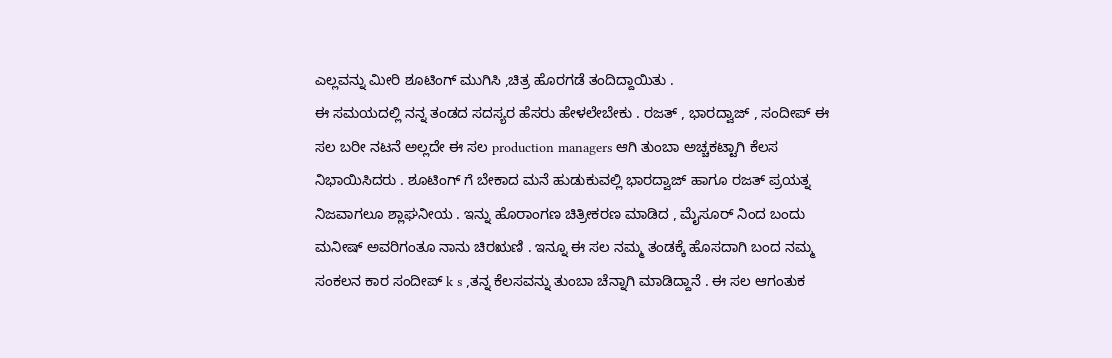ಎಲ್ಲವನ್ನು ಮೀರಿ ಶೂಟಿಂಗ್ ಮುಗಿಸಿ ,ಚಿತ್ರ ಹೊರಗಡೆ ತಂದಿದ್ದಾಯಿತು .
ಈ ಸಮಯದಲ್ಲಿ ನನ್ನ ತಂಡದ ಸದಸ್ಯರ ಹೆಸರು ಹೇಳಲೇಬೇಕು . ರಜತ್ , ಭಾರದ್ವಾಜ್ , ಸಂದೀಪ್ ಈ ಸಲ ಬರೀ ನಟನೆ ಅಲ್ಲದೇ ಈ ಸಲ production managers ಆಗಿ ತುಂಬಾ ಅಚ್ಚಕಟ್ಟಾಗಿ ಕೆಲಸ ನಿಭಾಯಿಸಿದರು . ಶೂಟಿಂಗ್ ಗೆ ಬೇಕಾದ ಮನೆ ಹುಡುಕುವಲ್ಲಿ ಭಾರದ್ವಾಜ್ ಹಾಗೂ ರಜತ್ ಪ್ರಯತ್ನ ನಿಜವಾಗಲೂ ಶ್ಲಾಘನೀಯ . ಇನ್ನು ಹೊರಾಂಗಣ ಚಿತ್ರೀಕರಣ ಮಾಡಿದ , ಮೈಸೂರ್ ನಿಂದ ಬಂದು ಮನೀಷ್ ಅವರಿಗಂತೂ ನಾನು ಚಿರಋಣಿ . ಇನ್ನೂ ಈ ಸಲ ನಮ್ಮ ತಂಡಕ್ಕೆ ಹೊಸದಾಗಿ ಬಂದ ನಮ್ಮ ಸಂಕಲನ ಕಾರ ಸಂದೀಪ್ k s ,ತನ್ನ ಕೆಲಸವನ್ನು ತುಂಬಾ ಚೆನ್ನಾಗಿ ಮಾಡಿದ್ದಾನೆ . ಈ ಸಲ ಆಗಂತುಕ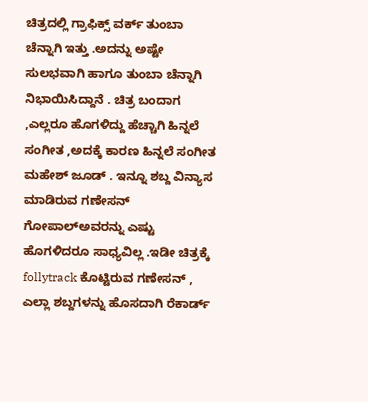ಚಿತ್ರದಲ್ಲಿ ಗ್ರಾಫಿಕ್ಸ್ ವರ್ಕ್ ತುಂಬಾ ಚೆನ್ನಾಗಿ ಇತ್ತು .ಅದನ್ನು ಅಷ್ಟೇ ಸುಲಭವಾಗಿ ಹಾಗೂ ತುಂಬಾ ಚೆನ್ನಾಗಿ ನಿಭಾಯಿಸಿದ್ದಾನೆ . ಚಿತ್ರ ಬಂದಾಗ ,ಎಲ್ಲರೂ ಹೊಗಳಿದ್ದು ಹೆಚ್ಚಾಗಿ ಹಿನ್ನಲೆ ಸಂಗೀತ ,ಅದಕ್ಕೆ ಕಾರಣ ಹಿನ್ನಲೆ ಸಂಗೀತ ಮಹೇಶ್ ಜೂಡ್ . ಇನ್ನೂ ಶಬ್ದ ವಿನ್ಯಾಸ ಮಾಡಿರುವ ಗಣೇಸನ್ ಗೋಪಾಲ್ಅವರನ್ನು ಎಷ್ಟು ಹೊಗಳಿದರೂ ಸಾಧ್ಯವಿಲ್ಲ .ಇಡೀ ಚಿತ್ರಕ್ಕೆ follytrack ಕೊಟ್ಟಿರುವ ಗಣೇಸನ್ , ಎಲ್ಲಾ ಶಬ್ದಗಳನ್ನು ಹೊಸದಾಗಿ ರೆಕಾರ್ಡ್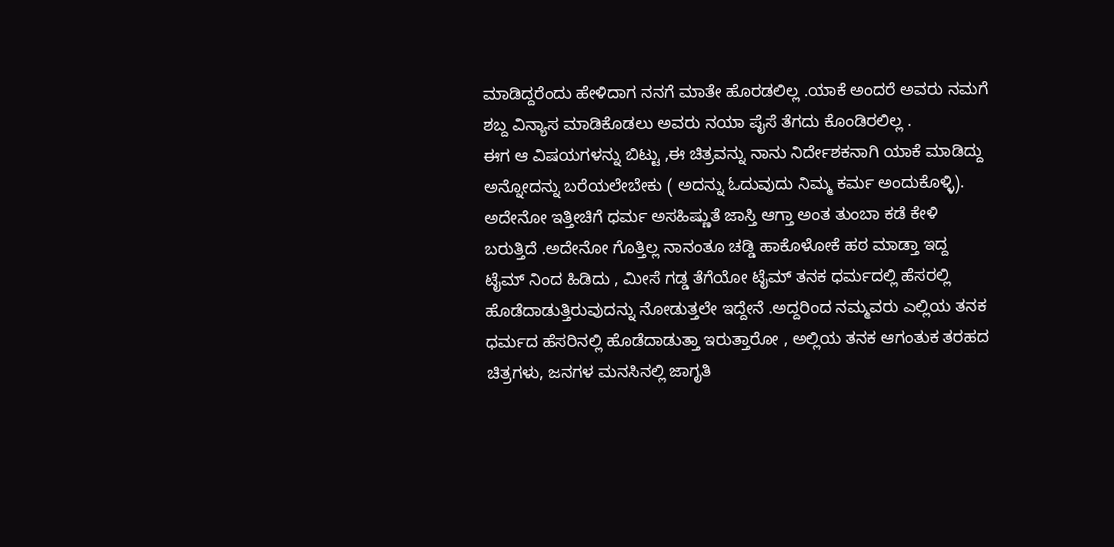ಮಾಡಿದ್ದರೆಂದು ಹೇಳಿದಾಗ ನನಗೆ ಮಾತೇ ಹೊರಡಲಿಲ್ಲ .ಯಾಕೆ ಅಂದರೆ ಅವರು ನಮಗೆ ಶಬ್ದ ವಿನ್ಯಾಸ ಮಾಡಿಕೊಡಲು ಅವರು ನಯಾ ಪೈಸೆ ತೆಗದು ಕೊಂಡಿರಲಿಲ್ಲ .
ಈಗ ಆ ವಿಷಯಗಳನ್ನು ಬಿಟ್ಟು ,ಈ ಚಿತ್ರವನ್ನು ನಾನು ನಿರ್ದೇಶಕನಾಗಿ ಯಾಕೆ ಮಾಡಿದ್ದು ಅನ್ನೋದನ್ನು ಬರೆಯಲೇಬೇಕು ( ಅದನ್ನು ಓದುವುದು ನಿಮ್ಮ ಕರ್ಮ ಅಂದುಕೊಳ್ಳಿ). ಅದೇನೋ ಇತ್ತೀಚಿಗೆ ಧರ್ಮ ಅಸಹಿಷ್ಣುತೆ ಜಾಸ್ತಿ ಆಗ್ತಾ ಅಂತ ತುಂಬಾ ಕಡೆ ಕೇಳಿ ಬರುತ್ತಿದೆ .ಅದೇನೋ ಗೊತ್ತಿಲ್ಲ ನಾನಂತೂ ಚಡ್ಡಿ ಹಾಕೊಳೋಕೆ ಹಠ ಮಾಡ್ತಾ ಇದ್ದ ಟೈಮ್ ನಿಂದ ಹಿಡಿದು , ಮೀಸೆ ಗಡ್ಡ ತೆಗೆಯೋ ಟೈಮ್ ತನಕ ಧರ್ಮದಲ್ಲಿ ಹೆಸರಲ್ಲಿ ಹೊಡೆದಾಡುತ್ತಿರುವುದನ್ನು ನೋಡುತ್ತಲೇ ಇದ್ದೇನೆ .ಅದ್ದರಿಂದ ನಮ್ಮವರು ಎಲ್ಲಿಯ ತನಕ ಧರ್ಮದ ಹೆಸರಿನಲ್ಲಿ ಹೊಡೆದಾಡುತ್ತಾ ಇರುತ್ತಾರೋ , ಅಲ್ಲಿಯ ತನಕ ಆಗಂತುಕ ತರಹದ ಚಿತ್ರಗಳು, ಜನಗಳ ಮನಸಿನಲ್ಲಿ ಜಾಗೃತಿ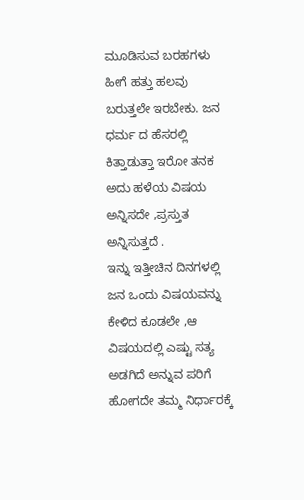ಮೂಡಿಸುವ ಬರಹಗಳು ಹೀಗೆ ಹತ್ತು ಹಲವು ಬರುತ್ತಲೇ ಇರಬೇಕು. ಜನ ಧರ್ಮ ದ ಹೆಸರಲ್ಲಿ ಕಿತ್ತಾಡುತ್ತಾ ಇರೋ ತನಕ ಅದು ಹಳೆಯ ವಿಷಯ ಅನ್ನಿಸದೇ ,ಪ್ರಸ್ತುತ ಅನ್ನಿಸುತ್ತದೆ .
ಇನ್ನು ಇತ್ತೀಚಿನ ದಿನಗಳಲ್ಲಿ ಜನ ಒಂದು ವಿಷಯವನ್ನು ಕೇಳಿದ ಕೂಡಲೇ ,ಆ ವಿಷಯದಲ್ಲಿ ಎಷ್ಟು ಸತ್ಯ ಅಡಗಿದೆ ಅನ್ನುವ ಪರಿಗೆ ಹೋಗದೇ ತಮ್ಮ ನಿರ್ಧಾರಕ್ಕೆ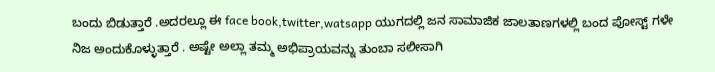ಬಂದು ಬಿಡುತ್ತಾರೆ .ಅದರಲ್ಲೂ ಈ face book,twitter,watsapp ಯುಗದಲ್ಲಿ ಜನ ಸಾಮಾಜಿಕ ಜಾಲತಾಣಗಳಲ್ಲಿ ಬಂದ ಪೋಸ್ಟ್ ಗಳೇ ನಿಜ ಅಂದುಕೊಳ್ಳುತ್ತಾರೆ . ಅಷ್ಟೇ ಅಲ್ಲಾ ತಮ್ಮ ಅಭಿಪ್ರಾಯವನ್ನು ತುಂಬಾ ಸಲೀಸಾಗಿ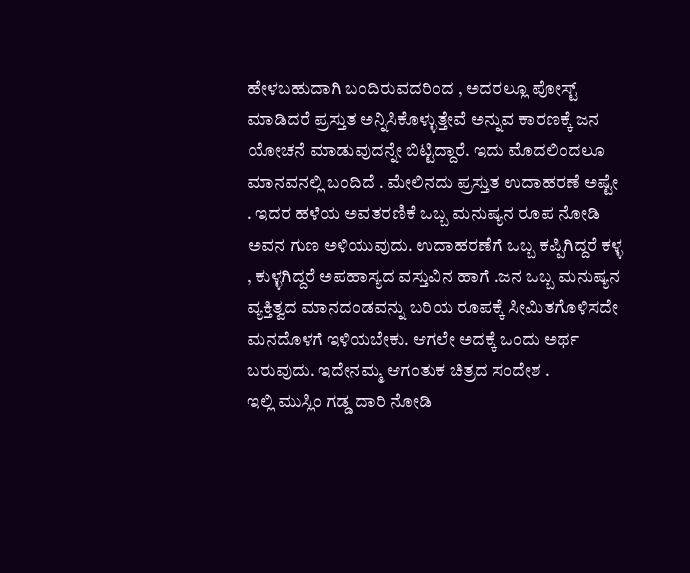ಹೇಳಬಹುದಾಗಿ ಬಂದಿರುವದರಿಂದ , ಅದರಲ್ಲೂ ಪೋಸ್ಟ್ ಮಾಡಿದರೆ ಪ್ರಸ್ತುತ ಅನ್ನಿಸಿಕೊಳ್ಳುತ್ತೇವೆ ಅನ್ನುವ ಕಾರಣಕ್ಕೆ ಜನ ಯೋಚನೆ ಮಾಡುವುದನ್ನೇ ಬಿಟ್ಟಿದ್ದಾರೆ. ಇದು ಮೊದಲಿಂದಲೂ ಮಾನವನಲ್ಲಿ ಬಂದಿದೆ . ಮೇಲಿನದು ಪ್ರಸ್ತುತ ಉದಾಹರಣೆ ಅಷ್ಟೇ . ಇದರ ಹಳೆಯ ಅವತರಣಿಕೆ ಒಬ್ಬ ಮನುಷ್ಯನ ರೂಪ ನೋಡಿ ಅವನ ಗುಣ ಅಳಿಯುವುದು. ಉದಾಹರಣೆಗೆ ಒಬ್ಬ ಕಪ್ಪಿಗಿದ್ದರೆ ಕಳ್ಳ , ಕುಳ್ಳಗಿದ್ದರೆ ಅಪಹಾಸ್ಯದ ವಸ್ತುವಿನ ಹಾಗೆ .ಜನ ಒಬ್ಬ ಮನುಷ್ಯನ ವ್ಯಕ್ತಿತ್ವದ ಮಾನದಂಡವನ್ನು ಬರಿಯ ರೂಪಕ್ಕೆ ಸೀಮಿತಗೊಳಿಸದೇ ಮನದೊಳಗೆ ಇಳಿಯಬೇಕು. ಆಗಲೇ ಅದಕ್ಕೆ ಒಂದು ಅರ್ಥ ಬರುವುದು. ಇದೇನಮ್ಮ ಆಗಂತುಕ ಚಿತ್ರದ ಸಂದೇಶ .
ಇಲ್ಲಿ ಮುಸ್ಲಿಂ ಗಡ್ಡ ದಾರಿ ನೋಡಿ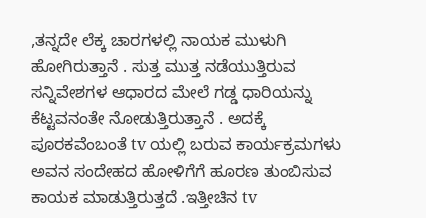,ತನ್ನದೇ ಲೆಕ್ಕ ಚಾರಗಳಲ್ಲಿ ನಾಯಕ ಮುಳುಗಿ ಹೋಗಿರುತ್ತಾನೆ . ಸುತ್ತ ಮುತ್ತ ನಡೆಯುತ್ತಿರುವ ಸನ್ನಿವೇಶಗಳ ಆಧಾರದ ಮೇಲೆ ಗಡ್ಡ ಧಾರಿಯನ್ನು ಕೆಟ್ಟವನಂತೇ ನೋಡುತ್ತಿರುತ್ತಾನೆ . ಅದಕ್ಕೆ ಪೂರಕವೆಂಬಂತೆ tv ಯಲ್ಲಿ ಬರುವ ಕಾರ್ಯಕ್ರಮಗಳು ಅವನ ಸಂದೇಹದ ಹೋಳಿಗೆಗೆ ಹೂರಣ ತುಂಬಿಸುವ ಕಾಯಕ ಮಾಡುತ್ತಿರುತ್ತದೆ .ಇತ್ತೀಚಿನ tv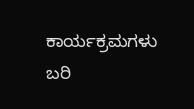ಕಾರ್ಯಕ್ರಮಗಳು ಬರಿ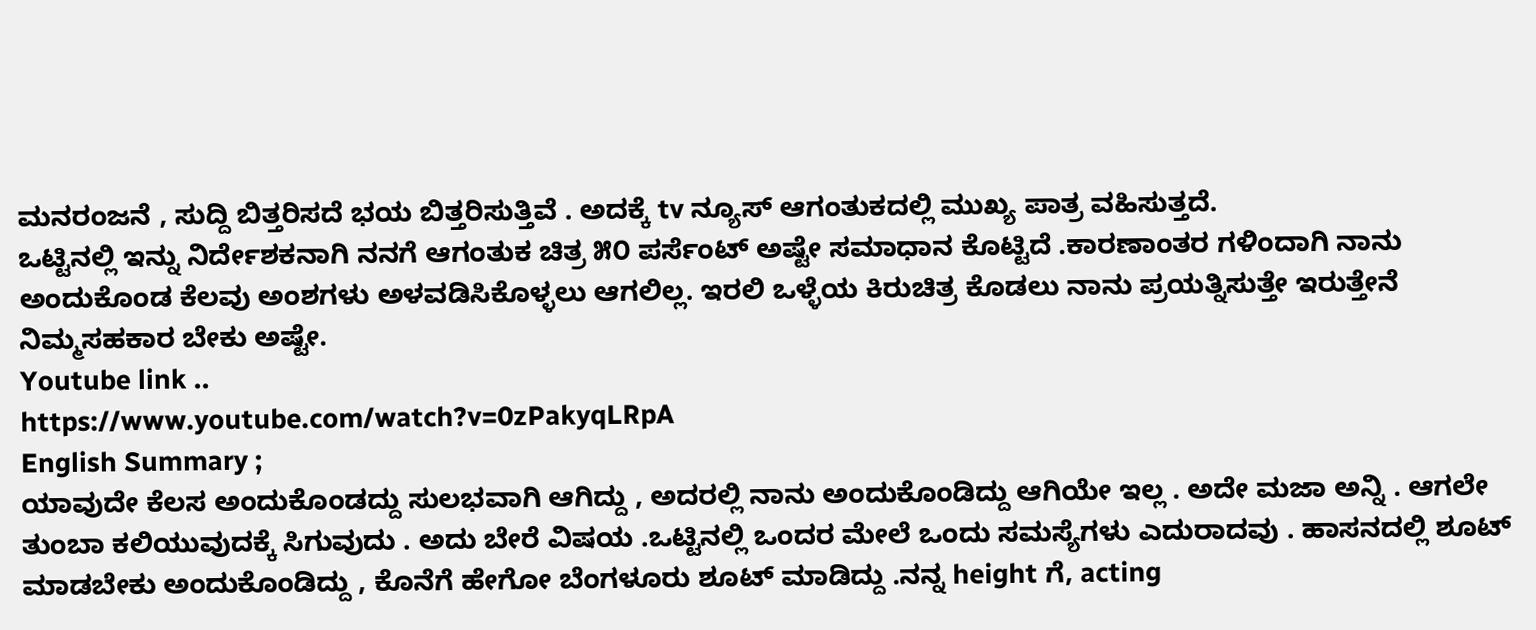ಮನರಂಜನೆ , ಸುದ್ದಿ ಬಿತ್ತರಿಸದೆ ಭಯ ಬಿತ್ತರಿಸುತ್ತಿವೆ . ಅದಕ್ಕೆ tv ನ್ಯೂಸ್ ಆಗಂತುಕದಲ್ಲಿ ಮುಖ್ಯ ಪಾತ್ರ ವಹಿಸುತ್ತದೆ.
ಒಟ್ಟಿನಲ್ಲಿ ಇನ್ನು ನಿರ್ದೇಶಕನಾಗಿ ನನಗೆ ಆಗಂತುಕ ಚಿತ್ರ ೫೦ ಪರ್ಸೆಂಟ್ ಅಷ್ಟೇ ಸಮಾಧಾನ ಕೊಟ್ಟಿದೆ .ಕಾರಣಾಂತರ ಗಳಿಂದಾಗಿ ನಾನು ಅಂದುಕೊಂಡ ಕೆಲವು ಅಂಶಗಳು ಅಳವಡಿಸಿಕೊಳ್ಳಲು ಆಗಲಿಲ್ಲ. ಇರಲಿ ಒಳ್ಳೆಯ ಕಿರುಚಿತ್ರ ಕೊಡಲು ನಾನು ಪ್ರಯತ್ನಿಸುತ್ತೇ ಇರುತ್ತೇನೆ ನಿಮ್ಮಸಹಕಾರ ಬೇಕು ಅಷ್ಟೇ.
Youtube link ..
https://www.youtube.com/watch?v=0zPakyqLRpA
English Summary ;
ಯಾವುದೇ ಕೆಲಸ ಅಂದುಕೊಂಡದ್ದು ಸುಲಭವಾಗಿ ಆಗಿದ್ದು , ಅದರಲ್ಲಿ ನಾನು ಅಂದುಕೊಂಡಿದ್ದು ಆಗಿಯೇ ಇಲ್ಲ . ಅದೇ ಮಜಾ ಅನ್ನಿ . ಆಗಲೇ ತುಂಬಾ ಕಲಿಯುವುದಕ್ಕೆ ಸಿಗುವುದು . ಅದು ಬೇರೆ ವಿಷಯ .ಒಟ್ಟಿನಲ್ಲಿ ಒಂದರ ಮೇಲೆ ಒಂದು ಸಮಸ್ಯೆಗಳು ಎದುರಾದವು . ಹಾಸನದಲ್ಲಿ ಶೂಟ್ ಮಾಡಬೇಕು ಅಂದುಕೊಂಡಿದ್ದು , ಕೊನೆಗೆ ಹೇಗೋ ಬೆಂಗಳೂರು ಶೂಟ್ ಮಾಡಿದ್ದು .ನನ್ನ height ಗೆ, acting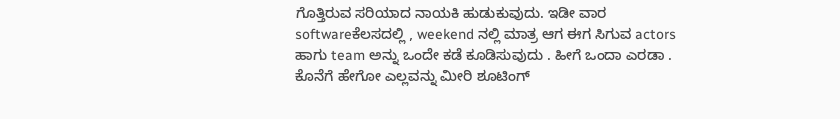ಗೊತ್ತಿರುವ ಸರಿಯಾದ ನಾಯಕಿ ಹುಡುಕುವುದು. ಇಡೀ ವಾರ softwareಕೆಲಸದಲ್ಲಿ , weekend ನಲ್ಲಿ ಮಾತ್ರ ಆಗ ಈಗ ಸಿಗುವ actors ಹಾಗು team ಅನ್ನು ಒಂದೇ ಕಡೆ ಕೂಡಿಸುವುದು . ಹೀಗೆ ಒಂದಾ ಎರಡಾ . ಕೊನೆಗೆ ಹೇಗೋ ಎಲ್ಲವನ್ನು ಮೀರಿ ಶೂಟಿಂಗ್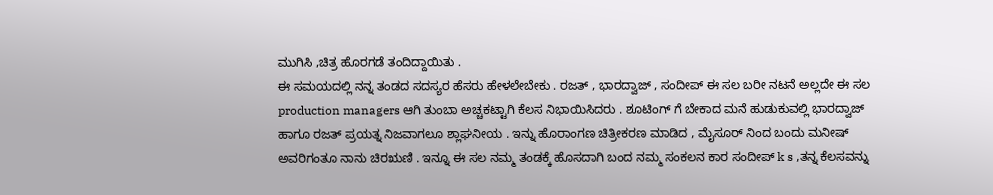ಮುಗಿಸಿ ,ಚಿತ್ರ ಹೊರಗಡೆ ತಂದಿದ್ದಾಯಿತು .
ಈ ಸಮಯದಲ್ಲಿ ನನ್ನ ತಂಡದ ಸದಸ್ಯರ ಹೆಸರು ಹೇಳಲೇಬೇಕು . ರಜತ್ , ಭಾರದ್ವಾಜ್ , ಸಂದೀಪ್ ಈ ಸಲ ಬರೀ ನಟನೆ ಅಲ್ಲದೇ ಈ ಸಲ production managers ಆಗಿ ತುಂಬಾ ಅಚ್ಚಕಟ್ಟಾಗಿ ಕೆಲಸ ನಿಭಾಯಿಸಿದರು . ಶೂಟಿಂಗ್ ಗೆ ಬೇಕಾದ ಮನೆ ಹುಡುಕುವಲ್ಲಿ ಭಾರದ್ವಾಜ್ ಹಾಗೂ ರಜತ್ ಪ್ರಯತ್ನ ನಿಜವಾಗಲೂ ಶ್ಲಾಘನೀಯ . ಇನ್ನು ಹೊರಾಂಗಣ ಚಿತ್ರೀಕರಣ ಮಾಡಿದ , ಮೈಸೂರ್ ನಿಂದ ಬಂದು ಮನೀಷ್ ಅವರಿಗಂತೂ ನಾನು ಚಿರಋಣಿ . ಇನ್ನೂ ಈ ಸಲ ನಮ್ಮ ತಂಡಕ್ಕೆ ಹೊಸದಾಗಿ ಬಂದ ನಮ್ಮ ಸಂಕಲನ ಕಾರ ಸಂದೀಪ್ k s ,ತನ್ನ ಕೆಲಸವನ್ನು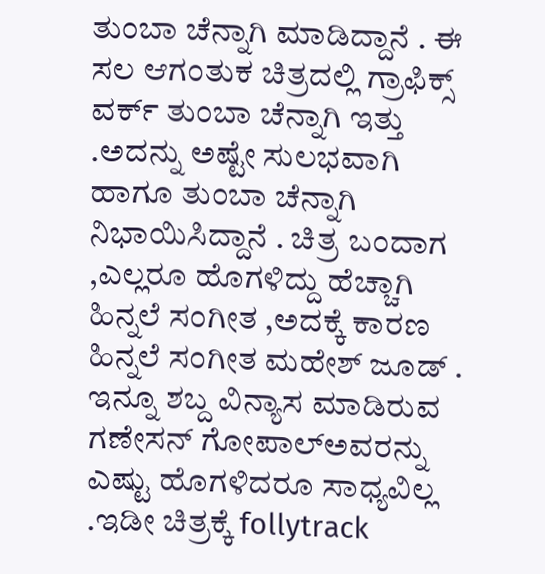ತುಂಬಾ ಚೆನ್ನಾಗಿ ಮಾಡಿದ್ದಾನೆ . ಈ ಸಲ ಆಗಂತುಕ ಚಿತ್ರದಲ್ಲಿ ಗ್ರಾಫಿಕ್ಸ್ ವರ್ಕ್ ತುಂಬಾ ಚೆನ್ನಾಗಿ ಇತ್ತು .ಅದನ್ನು ಅಷ್ಟೇ ಸುಲಭವಾಗಿ ಹಾಗೂ ತುಂಬಾ ಚೆನ್ನಾಗಿ ನಿಭಾಯಿಸಿದ್ದಾನೆ . ಚಿತ್ರ ಬಂದಾಗ ,ಎಲ್ಲರೂ ಹೊಗಳಿದ್ದು ಹೆಚ್ಚಾಗಿ ಹಿನ್ನಲೆ ಸಂಗೀತ ,ಅದಕ್ಕೆ ಕಾರಣ ಹಿನ್ನಲೆ ಸಂಗೀತ ಮಹೇಶ್ ಜೂಡ್ . ಇನ್ನೂ ಶಬ್ದ ವಿನ್ಯಾಸ ಮಾಡಿರುವ ಗಣೇಸನ್ ಗೋಪಾಲ್ಅವರನ್ನು ಎಷ್ಟು ಹೊಗಳಿದರೂ ಸಾಧ್ಯವಿಲ್ಲ .ಇಡೀ ಚಿತ್ರಕ್ಕೆ follytrack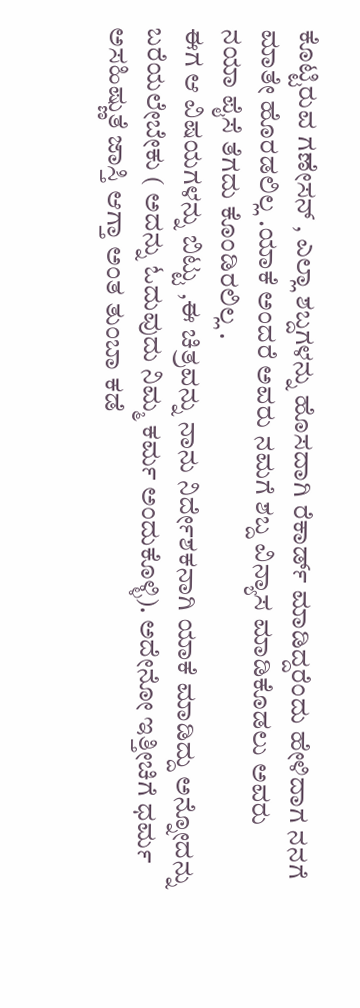ಕೊಟ್ಟಿರುವ ಗಣೇಸನ್ , ಎಲ್ಲಾ ಶಬ್ದಗಳನ್ನು ಹೊಸದಾಗಿ ರೆಕಾರ್ಡ್ ಮಾಡಿದ್ದರೆಂದು ಹೇಳಿದಾಗ ನನಗೆ ಮಾತೇ ಹೊರಡಲಿಲ್ಲ .ಯಾಕೆ ಅಂದರೆ ಅವರು ನಮಗೆ ಶಬ್ದ ವಿನ್ಯಾಸ ಮಾಡಿಕೊಡಲು ಅವರು ನಯಾ ಪೈಸೆ ತೆಗದು ಕೊಂಡಿರಲಿಲ್ಲ .
ಈಗ ಆ ವಿಷಯಗಳನ್ನು ಬಿಟ್ಟು ,ಈ ಚಿತ್ರವನ್ನು ನಾನು ನಿರ್ದೇಶಕನಾಗಿ ಯಾಕೆ ಮಾಡಿದ್ದು ಅನ್ನೋದನ್ನು ಬರೆಯಲೇಬೇಕು ( ಅದನ್ನು ಓದುವುದು ನಿಮ್ಮ ಕರ್ಮ ಅಂದುಕೊಳ್ಳಿ). ಅದೇನೋ ಇತ್ತೀಚಿಗೆ ಧರ್ಮ ಅಸಹಿಷ್ಣುತೆ ಜಾಸ್ತಿ ಆಗ್ತಾ ಅಂತ ತುಂಬಾ ಕಡೆ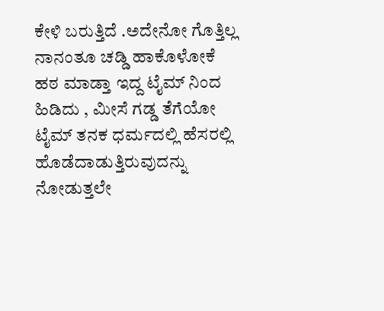ಕೇಳಿ ಬರುತ್ತಿದೆ .ಅದೇನೋ ಗೊತ್ತಿಲ್ಲ ನಾನಂತೂ ಚಡ್ಡಿ ಹಾಕೊಳೋಕೆ ಹಠ ಮಾಡ್ತಾ ಇದ್ದ ಟೈಮ್ ನಿಂದ ಹಿಡಿದು , ಮೀಸೆ ಗಡ್ಡ ತೆಗೆಯೋ ಟೈಮ್ ತನಕ ಧರ್ಮದಲ್ಲಿ ಹೆಸರಲ್ಲಿ ಹೊಡೆದಾಡುತ್ತಿರುವುದನ್ನು ನೋಡುತ್ತಲೇ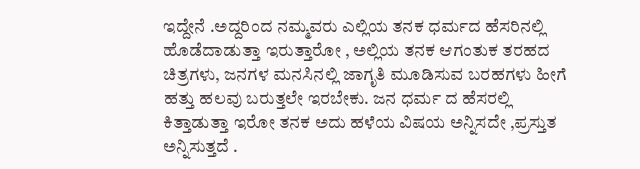ಇದ್ದೇನೆ .ಅದ್ದರಿಂದ ನಮ್ಮವರು ಎಲ್ಲಿಯ ತನಕ ಧರ್ಮದ ಹೆಸರಿನಲ್ಲಿ ಹೊಡೆದಾಡುತ್ತಾ ಇರುತ್ತಾರೋ , ಅಲ್ಲಿಯ ತನಕ ಆಗಂತುಕ ತರಹದ ಚಿತ್ರಗಳು, ಜನಗಳ ಮನಸಿನಲ್ಲಿ ಜಾಗೃತಿ ಮೂಡಿಸುವ ಬರಹಗಳು ಹೀಗೆ ಹತ್ತು ಹಲವು ಬರುತ್ತಲೇ ಇರಬೇಕು. ಜನ ಧರ್ಮ ದ ಹೆಸರಲ್ಲಿ ಕಿತ್ತಾಡುತ್ತಾ ಇರೋ ತನಕ ಅದು ಹಳೆಯ ವಿಷಯ ಅನ್ನಿಸದೇ ,ಪ್ರಸ್ತುತ ಅನ್ನಿಸುತ್ತದೆ .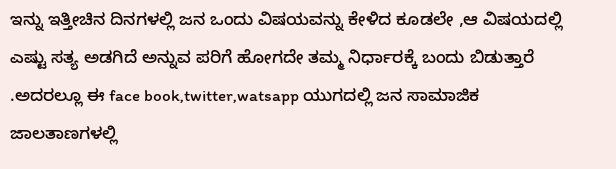ಇನ್ನು ಇತ್ತೀಚಿನ ದಿನಗಳಲ್ಲಿ ಜನ ಒಂದು ವಿಷಯವನ್ನು ಕೇಳಿದ ಕೂಡಲೇ ,ಆ ವಿಷಯದಲ್ಲಿ ಎಷ್ಟು ಸತ್ಯ ಅಡಗಿದೆ ಅನ್ನುವ ಪರಿಗೆ ಹೋಗದೇ ತಮ್ಮ ನಿರ್ಧಾರಕ್ಕೆ ಬಂದು ಬಿಡುತ್ತಾರೆ .ಅದರಲ್ಲೂ ಈ face book,twitter,watsapp ಯುಗದಲ್ಲಿ ಜನ ಸಾಮಾಜಿಕ ಜಾಲತಾಣಗಳಲ್ಲಿ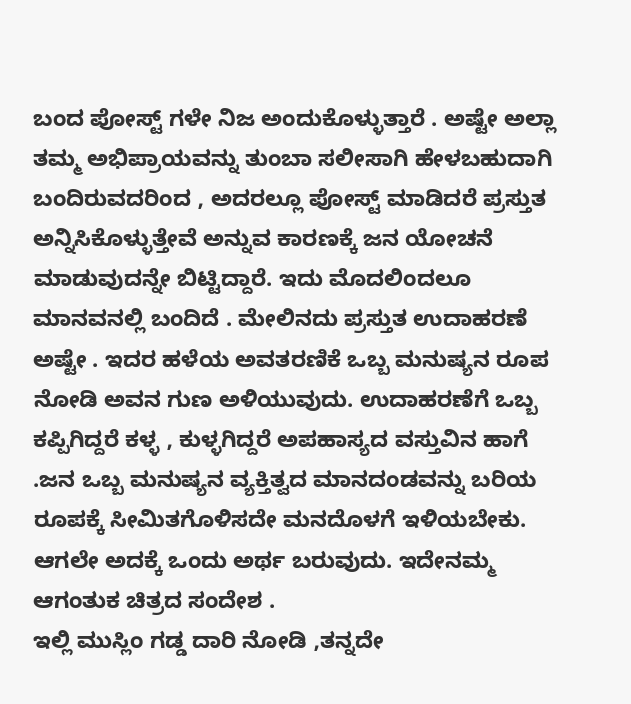ಬಂದ ಪೋಸ್ಟ್ ಗಳೇ ನಿಜ ಅಂದುಕೊಳ್ಳುತ್ತಾರೆ . ಅಷ್ಟೇ ಅಲ್ಲಾ ತಮ್ಮ ಅಭಿಪ್ರಾಯವನ್ನು ತುಂಬಾ ಸಲೀಸಾಗಿ ಹೇಳಬಹುದಾಗಿ ಬಂದಿರುವದರಿಂದ , ಅದರಲ್ಲೂ ಪೋಸ್ಟ್ ಮಾಡಿದರೆ ಪ್ರಸ್ತುತ ಅನ್ನಿಸಿಕೊಳ್ಳುತ್ತೇವೆ ಅನ್ನುವ ಕಾರಣಕ್ಕೆ ಜನ ಯೋಚನೆ ಮಾಡುವುದನ್ನೇ ಬಿಟ್ಟಿದ್ದಾರೆ. ಇದು ಮೊದಲಿಂದಲೂ ಮಾನವನಲ್ಲಿ ಬಂದಿದೆ . ಮೇಲಿನದು ಪ್ರಸ್ತುತ ಉದಾಹರಣೆ ಅಷ್ಟೇ . ಇದರ ಹಳೆಯ ಅವತರಣಿಕೆ ಒಬ್ಬ ಮನುಷ್ಯನ ರೂಪ ನೋಡಿ ಅವನ ಗುಣ ಅಳಿಯುವುದು. ಉದಾಹರಣೆಗೆ ಒಬ್ಬ ಕಪ್ಪಿಗಿದ್ದರೆ ಕಳ್ಳ , ಕುಳ್ಳಗಿದ್ದರೆ ಅಪಹಾಸ್ಯದ ವಸ್ತುವಿನ ಹಾಗೆ .ಜನ ಒಬ್ಬ ಮನುಷ್ಯನ ವ್ಯಕ್ತಿತ್ವದ ಮಾನದಂಡವನ್ನು ಬರಿಯ ರೂಪಕ್ಕೆ ಸೀಮಿತಗೊಳಿಸದೇ ಮನದೊಳಗೆ ಇಳಿಯಬೇಕು. ಆಗಲೇ ಅದಕ್ಕೆ ಒಂದು ಅರ್ಥ ಬರುವುದು. ಇದೇನಮ್ಮ ಆಗಂತುಕ ಚಿತ್ರದ ಸಂದೇಶ .
ಇಲ್ಲಿ ಮುಸ್ಲಿಂ ಗಡ್ಡ ದಾರಿ ನೋಡಿ ,ತನ್ನದೇ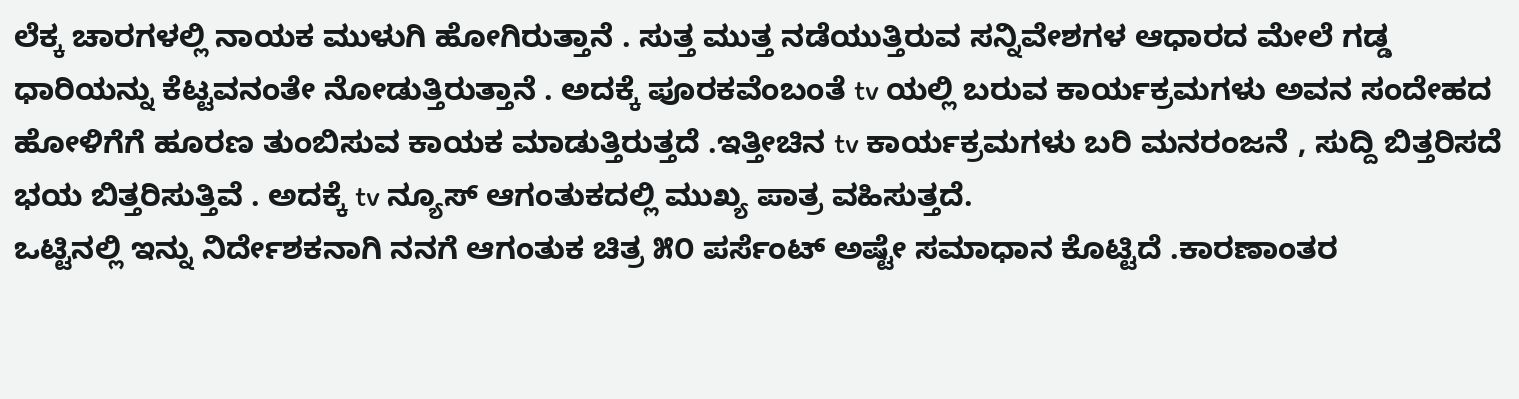ಲೆಕ್ಕ ಚಾರಗಳಲ್ಲಿ ನಾಯಕ ಮುಳುಗಿ ಹೋಗಿರುತ್ತಾನೆ . ಸುತ್ತ ಮುತ್ತ ನಡೆಯುತ್ತಿರುವ ಸನ್ನಿವೇಶಗಳ ಆಧಾರದ ಮೇಲೆ ಗಡ್ಡ ಧಾರಿಯನ್ನು ಕೆಟ್ಟವನಂತೇ ನೋಡುತ್ತಿರುತ್ತಾನೆ . ಅದಕ್ಕೆ ಪೂರಕವೆಂಬಂತೆ tv ಯಲ್ಲಿ ಬರುವ ಕಾರ್ಯಕ್ರಮಗಳು ಅವನ ಸಂದೇಹದ ಹೋಳಿಗೆಗೆ ಹೂರಣ ತುಂಬಿಸುವ ಕಾಯಕ ಮಾಡುತ್ತಿರುತ್ತದೆ .ಇತ್ತೀಚಿನ tv ಕಾರ್ಯಕ್ರಮಗಳು ಬರಿ ಮನರಂಜನೆ , ಸುದ್ದಿ ಬಿತ್ತರಿಸದೆ ಭಯ ಬಿತ್ತರಿಸುತ್ತಿವೆ . ಅದಕ್ಕೆ tv ನ್ಯೂಸ್ ಆಗಂತುಕದಲ್ಲಿ ಮುಖ್ಯ ಪಾತ್ರ ವಹಿಸುತ್ತದೆ.
ಒಟ್ಟಿನಲ್ಲಿ ಇನ್ನು ನಿರ್ದೇಶಕನಾಗಿ ನನಗೆ ಆಗಂತುಕ ಚಿತ್ರ ೫೦ ಪರ್ಸೆಂಟ್ ಅಷ್ಟೇ ಸಮಾಧಾನ ಕೊಟ್ಟಿದೆ .ಕಾರಣಾಂತರ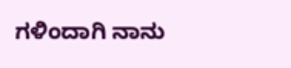ಗಳಿಂದಾಗಿ ನಾನು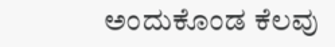ಅಂದುಕೊಂಡ ಕೆಲವು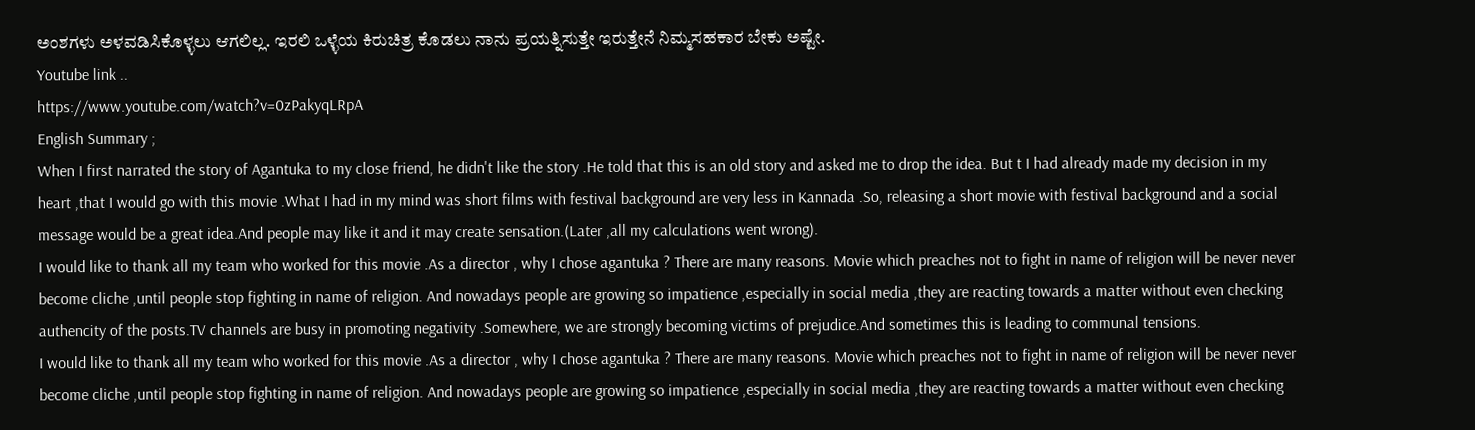ಅಂಶಗಳು ಅಳವಡಿಸಿಕೊಳ್ಳಲು ಆಗಲಿಲ್ಲ. ಇರಲಿ ಒಳ್ಳೆಯ ಕಿರುಚಿತ್ರ ಕೊಡಲು ನಾನು ಪ್ರಯತ್ನಿಸುತ್ತೇ ಇರುತ್ತೇನೆ ನಿಮ್ಮಸಹಕಾರ ಬೇಕು ಅಷ್ಟೇ.
Youtube link ..
https://www.youtube.com/watch?v=0zPakyqLRpA
English Summary ;
When I first narrated the story of Agantuka to my close friend, he didn't like the story .He told that this is an old story and asked me to drop the idea. But t I had already made my decision in my heart ,that I would go with this movie .What I had in my mind was short films with festival background are very less in Kannada .So, releasing a short movie with festival background and a social message would be a great idea.And people may like it and it may create sensation.(Later ,all my calculations went wrong).
I would like to thank all my team who worked for this movie .As a director , why I chose agantuka ? There are many reasons. Movie which preaches not to fight in name of religion will be never never become cliche ,until people stop fighting in name of religion. And nowadays people are growing so impatience ,especially in social media ,they are reacting towards a matter without even checking authencity of the posts.TV channels are busy in promoting negativity .Somewhere, we are strongly becoming victims of prejudice.And sometimes this is leading to communal tensions.
I would like to thank all my team who worked for this movie .As a director , why I chose agantuka ? There are many reasons. Movie which preaches not to fight in name of religion will be never never become cliche ,until people stop fighting in name of religion. And nowadays people are growing so impatience ,especially in social media ,they are reacting towards a matter without even checking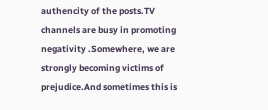authencity of the posts.TV channels are busy in promoting negativity .Somewhere, we are strongly becoming victims of prejudice.And sometimes this is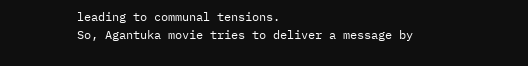leading to communal tensions.
So, Agantuka movie tries to deliver a message by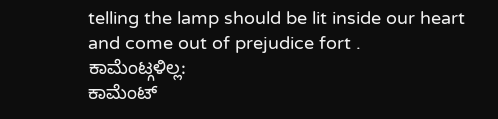telling the lamp should be lit inside our heart and come out of prejudice fort .
ಕಾಮೆಂಟ್ಗಳಿಲ್ಲ:
ಕಾಮೆಂಟ್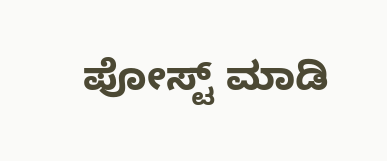ಪೋಸ್ಟ್ ಮಾಡಿ